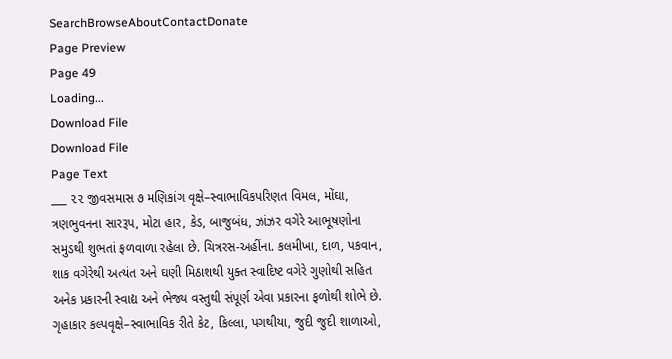SearchBrowseAboutContactDonate
Page Preview
Page 49
Loading...
Download File
Download File
Page Text
___ ૨૨ જીવસમાસ ૭ મણિકાંગ વૃક્ષે–સ્વાભાવિકપરિણત વિમલ, મોંઘા, ત્રણભુવનના સારરૂપ, મોટા હાર, કેડ, બાજુબંધ, ઝાંઝર વગેરે આભૂષણોના સમુડથી શુભતાં ફળવાળા રહેલા છે. ચિત્રરસ-અહીંના. કલમીખા, દાળ, પકવાન, શાક વગેરેથી અત્યંત અને ઘણી મિઠાશથી યુક્ત સ્વાદિષ્ટ વગેરે ગુણોથી સહિત અનેક પ્રકારની સ્વાદ્ય અને ભેજ્ય વસ્તુથી સંપૂર્ણ એવા પ્રકારના ફળોથી શોભે છે. ગૃહાકાર કલ્પવૃક્ષે–સ્વાભાવિક રીતે કેટ, કિલ્લા, પગથીયા, જુદી જુદી શાળાઓ,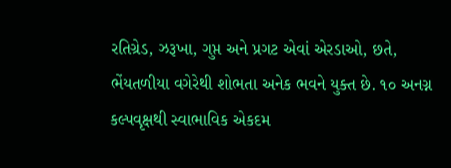રતિગ્રેડ, ઝરૂખા, ગુપ્ત અને પ્રગટ એવાં એરડાઓ, છતે, ભેંયતળીયા વગેરેથી શોભતા અનેક ભવને યુક્ત છે. ૧૦ અનગ્ન કલ્પવૃક્ષથી સ્વાભાવિક એકદમ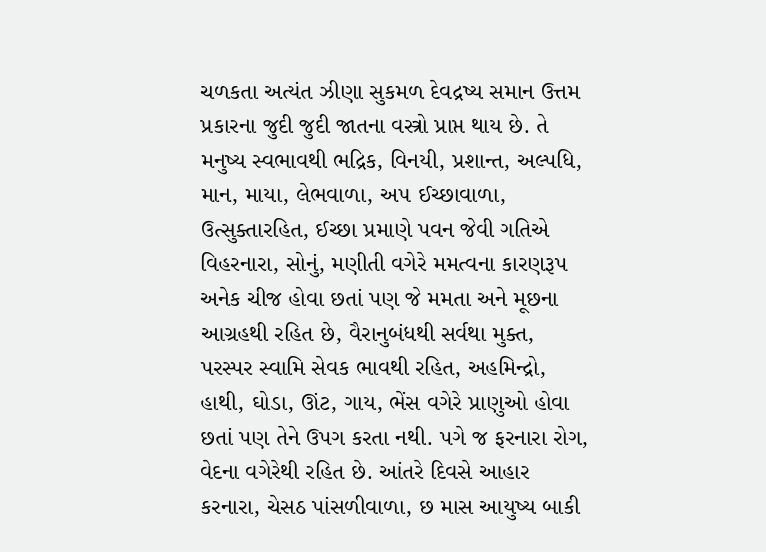ચળકતા અત્યંત ઝીણા સુકમળ દેવદ્રષ્ય સમાન ઉત્તમ પ્રકારના જુદી જુદી જાતના વસ્ત્રો પ્રાપ્ત થાય છે. તે મનુષ્ય સ્વભાવથી ભદ્રિક, વિનયી, પ્રશાન્ત, અલ્પધિ, માન, માયા, લેભવાળા, અ૫ ઈચ્છાવાળા, ઉત્સુક્તારહિત, ઈચ્છા પ્રમાણે પવન જેવી ગતિએ વિહરનારા, સોનું, મણીતી વગેરે મમત્વના કારણરૂપ અનેક ચીજ હોવા છતાં પણ જે મમતા અને મૂછના આગ્રહથી રહિત છે, વૈરાનુબંધથી સર્વથા મુક્ત, પરસ્પર સ્વામિ સેવક ભાવથી રહિત, અહમિન્દ્રો, હાથી, ઘોડા, ઊંટ, ગાય, ભેંસ વગેરે પ્રાણુઓ હોવા છતાં પણ તેને ઉપગ કરતા નથી. પગે જ ફરનારા રોગ, વેદના વગેરેથી રહિત છે. આંતરે દિવસે આહાર કરનારા, ચેસઠ પાંસળીવાળા, છ માસ આયુષ્ય બાકી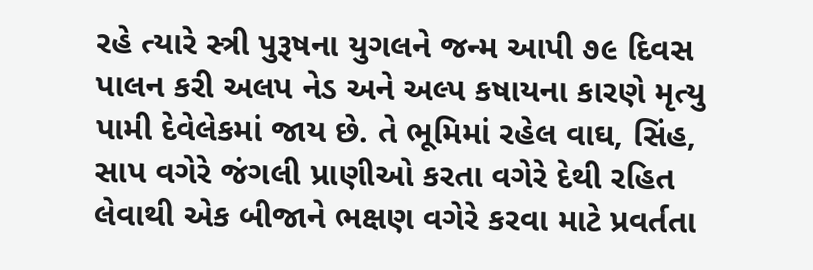રહે ત્યારે સ્ત્રી પુરૂષના યુગલને જન્મ આપી ૭૯ દિવસ પાલન કરી અલપ નેડ અને અલ્પ કષાયના કારણે મૃત્યુ પામી દેવેલેકમાં જાય છે. તે ભૂમિમાં રહેલ વાઘ, સિંહ, સાપ વગેરે જંગલી પ્રાણીઓ કરતા વગેરે દેથી રહિત લેવાથી એક બીજાને ભક્ષણ વગેરે કરવા માટે પ્રવર્તતા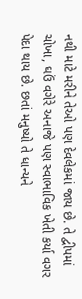નથી માટે મરીને તેઓ પણ દેવલેકમાં જાય છે. તે દ્વીપમાં ચોખા, ઘઉં વગેરે અનાજે પણ સ્વાભાવિક ખેતી કર્યા વગર પેદા થાય છે. છતાં મનુષ્યો તે ધાન્યને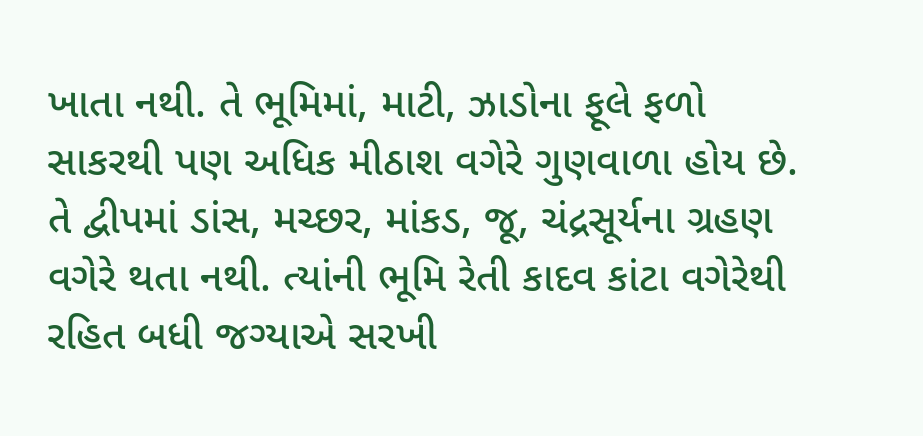ખાતા નથી. તે ભૂમિમાં, માટી, ઝાડોના ફૂલે ફળો સાકરથી પણ અધિક મીઠાશ વગેરે ગુણવાળા હોય છે. તે દ્વીપમાં ડાંસ, મચ્છર, માંકડ, જૂ, ચંદ્રસૂર્યના ગ્રહણ વગેરે થતા નથી. ત્યાંની ભૂમિ રેતી કાદવ કાંટા વગેરેથી રહિત બધી જગ્યાએ સરખી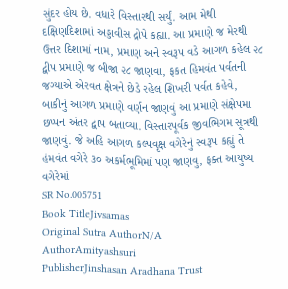સુંદર હોય છે. વધારે વિસ્તારથી સર્યું. આમ મેથી દક્ષિણદિશામાં અડ્ડાવીસ દ્રોપે કહ્યા. આ પ્રમાણે જ મેરથી ઉત્તર દિશામાં નામ, પ્રમાણ અને સ્વરૂપ વડે આગળ કહેલ ૨૮ દ્વીપ પ્રમાણે જ બીજા ૨૮ જાણવા, ફકત હિમવંત પર્વતની જગ્યાએ એરવત ક્ષેત્રને છેડે રહેલ શિખરી પર્વત કહેવે, બાકીનું આગળ પ્રમાણે વર્ણન જાણવું આ પ્રમાણે સંક્ષેપમા છપ્પન અંતર દ્વાપ બતાવ્યા. વિસ્તારપૂર્વક જીવભિગમ સૂત્રથી જાણવું. જે અહિ આગળ કલ્પવૃક્ષ વગેરેનું સ્વરૂપ કહ્યું તે હંમવંત વગેરે ૩૦ અકર્મભૂમિમાં પણ જાણવુ, ફક્ત આયુષ્ય વગેરેમાં
SR No.005751
Book TitleJivsamas
Original Sutra AuthorN/A
AuthorAmityashsuri
PublisherJinshasan Aradhana Trust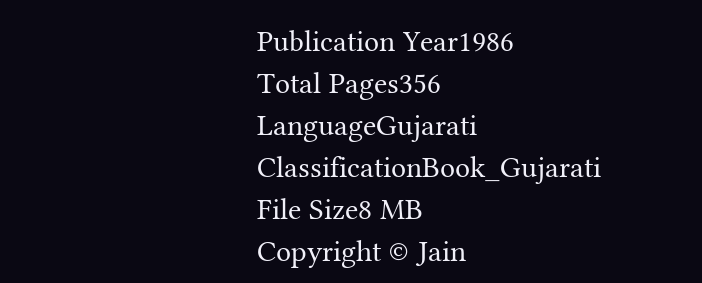Publication Year1986
Total Pages356
LanguageGujarati
ClassificationBook_Gujarati
File Size8 MB
Copyright © Jain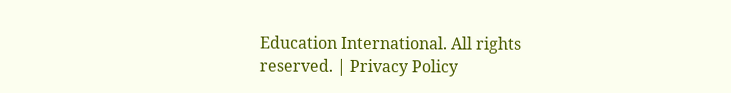Education International. All rights reserved. | Privacy Policy